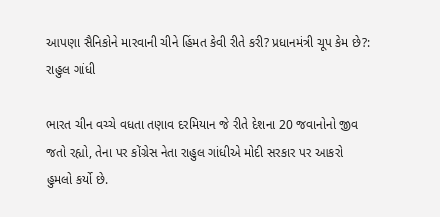આપણા સૈનિકોને મારવાની ચીને હિંમત કેવી રીતે કરી? પ્રધાનમંત્રી ચૂપ કેમ છે?: રાહુલ ગાંધી

ભારત ચીન વચ્ચે વધતા તણાવ દરમિયાન જે રીતે દેશના 20 જવાનોનો જીવ જતો રહ્યો, તેના પર કોંગ્રેસ નેતા રાહુલ ગાંધીએ મોદી સરકાર પર આકરો હુમલો કર્યો છે.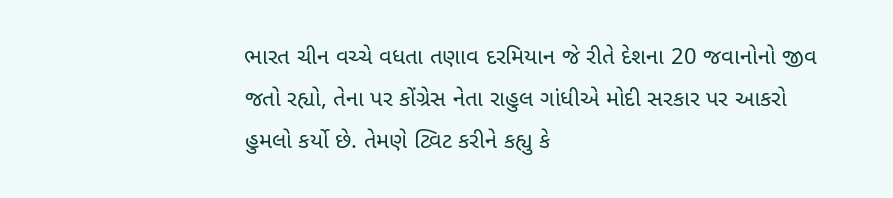ભારત ચીન વચ્ચે વધતા તણાવ દરમિયાન જે રીતે દેશના 20 જવાનોનો જીવ જતો રહ્યો, તેના પર કોંગ્રેસ નેતા રાહુલ ગાંધીએ મોદી સરકાર પર આકરો હુમલો કર્યો છે. તેમણે ટ્વિટ કરીને કહ્યુ કે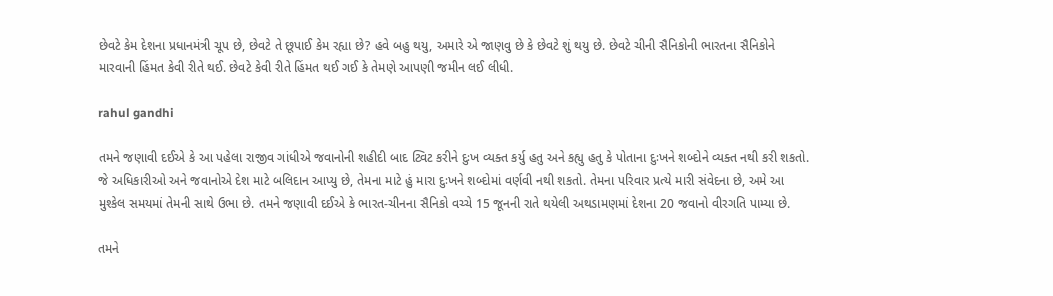છેવટે કેમ દેશના પ્રધાનમંત્રી ચૂપ છે, છેવટે તે છૂપાઈ કેમ રહ્યા છે? હવે બહુ થયુ, અમારે એ જાણવુ છે કે છેવટે શું થયુ છે. છેવટે ચીની સૈનિકોની ભારતના સૈનિકોને મારવાની હિંમત કેવી રીતે થઈ. છેવટે કેવી રીતે હિંમત થઈ ગઈ કે તેમણે આપણી જમીન લઈ લીધી.

rahul gandhi

તમને જણાવી દઈએ કે આ પહેલા રાજીવ ગાંધીએ જવાનોની શહીદી બાદ ટ્વિટ કરીને દુઃખ વ્યક્ત કર્યુ હતુ અને કહ્યુ હતુ કે પોતાના દુઃખને શબ્દોને વ્યક્ત નથી કરી શકતો. જે અધિકારીઓ અને જવાનોએ દેશ માટે બલિદાન આપ્યુ છે, તેમના માટે હું મારા દુઃખને શબ્દોમાં વર્ણવી નથી શકતો. તેમના પરિવાર પ્રત્યે મારી સંવેદના છે, અમે આ મુશ્કેલ સમયમાં તેમની સાથે ઉભા છે. તમને જણાવી દઈએ કે ભારત-ચીનના સૈનિકો વચ્ચે 15 જૂનની રાતે થયેલી અથડામણમાં દેશના 20 જવાનો વીરગતિ પામ્યા છે.

તમને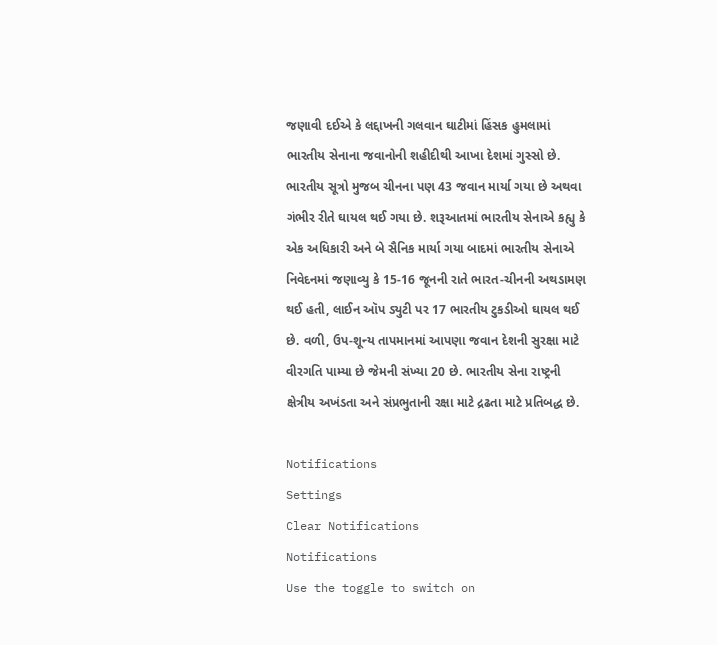જણાવી દઈએ કે લદ્દાખની ગલવાન ઘાટીમાં હિંસક હુમલામાં ભારતીય સેનાના જવાનોની શહીદીથી આખા દેશમાં ગુસ્સો છે. ભારતીય સૂત્રો મુજબ ચીનના પણ 43 જવાન માર્યા ગયા છે અથવા ગંભીર રીતે ઘાયલ થઈ ગયા છે. શરૂઆતમાં ભારતીય સેનાએ કહ્યુ કે એક અધિકારી અને બે સૈનિક માર્યા ગયા બાદમાં ભારતીય સેનાએ નિવેદનમાં જણાવ્યુ કે 15-16 જૂનની રાતે ભારત-ચીનની અથડામણ થઈ હતી, લાઈન ઑપ ડ્યુટી પર 17 ભારતીય ટુકડીઓ ઘાયલ થઈ છે. વળી, ઉપ-શૂન્ય તાપમાનમાં આપણા જવાન દેશની સુરક્ષા માટે વીરગતિ પામ્યા છે જેમની સંખ્યા 20 છે. ભારતીય સેના રાષ્ટ્રની ક્ષેત્રીય અખંડતા અને સંપ્રભુતાની રક્ષા માટે દ્રઢતા માટે પ્રતિબદ્ધ છે.

Notifications
Settings
Clear Notifications
Notifications
Use the toggle to switch on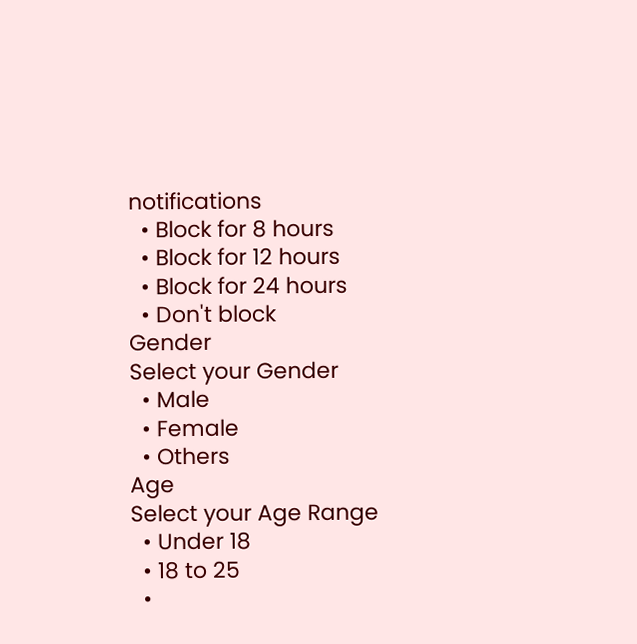notifications
  • Block for 8 hours
  • Block for 12 hours
  • Block for 24 hours
  • Don't block
Gender
Select your Gender
  • Male
  • Female
  • Others
Age
Select your Age Range
  • Under 18
  • 18 to 25
  •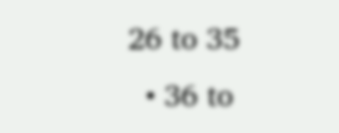26 to 35
  • 36 to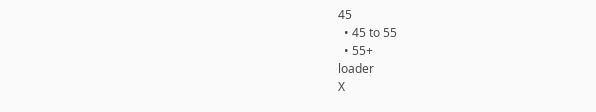45
  • 45 to 55
  • 55+
loader
X